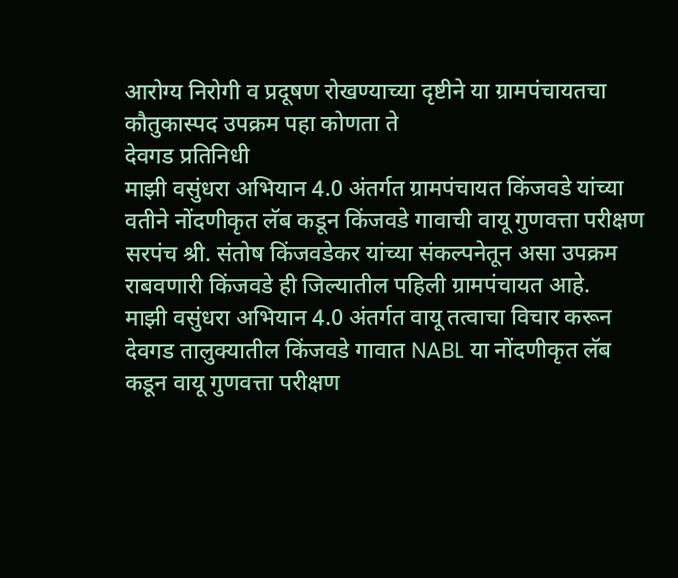आरोग्य निरोगी व प्रदूषण रोखण्याच्या दृष्टीने या ग्रामपंचायतचा कौतुकास्पद उपक्रम पहा कोणता ते
देवगड प्रतिनिधी
माझी वसुंधरा अभियान 4.0 अंतर्गत ग्रामपंचायत किंजवडे यांच्या वतीने नोंदणीकृत लॅब कडून किंजवडे गावाची वायू गुणवत्ता परीक्षण सरपंच श्री. संतोष किंजवडेकर यांच्या संकल्पनेतून असा उपक्रम राबवणारी किंजवडे ही जिल्यातील पहिली ग्रामपंचायत आहे.
माझी वसुंधरा अभियान 4.0 अंतर्गत वायू तत्वाचा विचार करून देवगड तालुक्यातील किंजवडे गावात NABL या नोंदणीकृत लॅब कडून वायू गुणवत्ता परीक्षण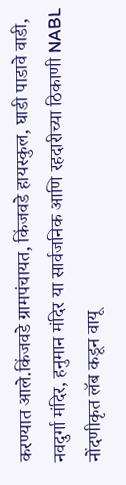करण्यात आले.किंजवडे ग्रामपंचायत, किंजवडे हायस्कुल, घाडी पाडावे वाडी, नवदुर्गा मंदिर, हनुमान मंदिर या सार्वजनिक आणि रहदारीच्या ठिकाणी NABL नोंदणीकृत लॅब कडून वायू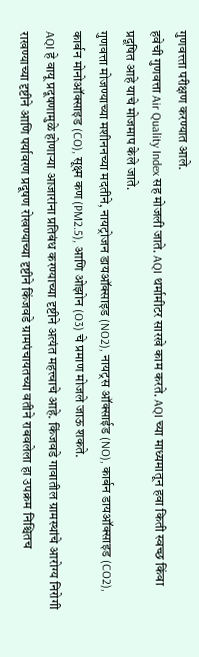गुणवत्त्ता परीक्षण करण्यात आले.
हवेची गुणवत्ता Air Quality Index सह मोजली जाते. AQI थर्मामीटर सारखे काम करते. AQI च्या माध्यमातून हवा किती स्वच्छ किंवा प्रदूषित आहे याचे मोजमाप केले जाते.
गुणवत्ता मोजण्याच्या मशीननच्या मदतीने, नायट्रोजन डायऑक्साइड (NO2), नायट्रस ऑक्साईड (NO), कार्बन डायऑक्साइड (CO2), कार्बन मोनोऑक्साइड (CO), सूक्ष्म कण (PM2.5), आणि ओझोन (O3) चे प्रमाण मोजले जाऊ शकते.
AQI हे वायू प्रदूषणामुळे होणाऱ्या आजारांना प्रतिबंध करण्याच्या दृष्टीने अत्यंत महत्त्वाचे आहे. किंजवडे गावातील ग्रामस्थांचे आरोग्य निरोगी राखण्याच्या दृष्टीने आणि पर्यावरण प्रदूषण रोखण्याच्या दृष्टीने किंजवडे ग्रामपंचायतच्या वतीने राबवलेला हा उपक्रम निश्चितच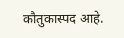कौतुकास्पद आहे.